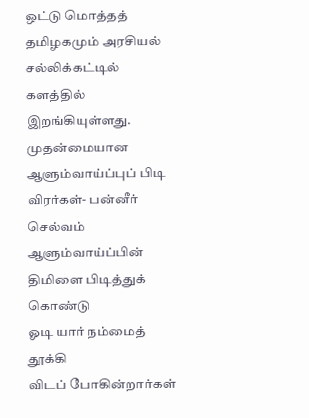ஒட்டு மொத்தத் தமிழகமும் அரசியல்
சல்லிக்கட்டில் களத்தில் இறங்கியுள்ளது. முதன்மையான ஆளும்வாய்ப்புப் பிடி விரர்கள்- பன்னீர்
செல்வம் ஆளும்வாய்ப்பின் திமிளை பிடித்துக் கொண்டு
ஓடி யார் நம்மைத் தூக்கி
விடப் போகின்றார்கள்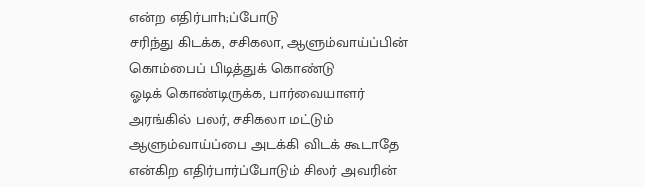என்ற எதிர்பாh;ப்போடு
சரிந்து கிடக்க, சசிகலா, ஆளும்வாய்ப்பின்
கொம்பைப் பிடித்துக் கொண்டு
ஓடிக் கொண்டிருக்க, பார்வையாளர்
அரங்கில் பலர், சசிகலா மட்டும்
ஆளும்வாய்ப்பை அடக்கி விடக் கூடாதே
என்கிற எதிர்பார்ப்போடும் சிலர் அவரின்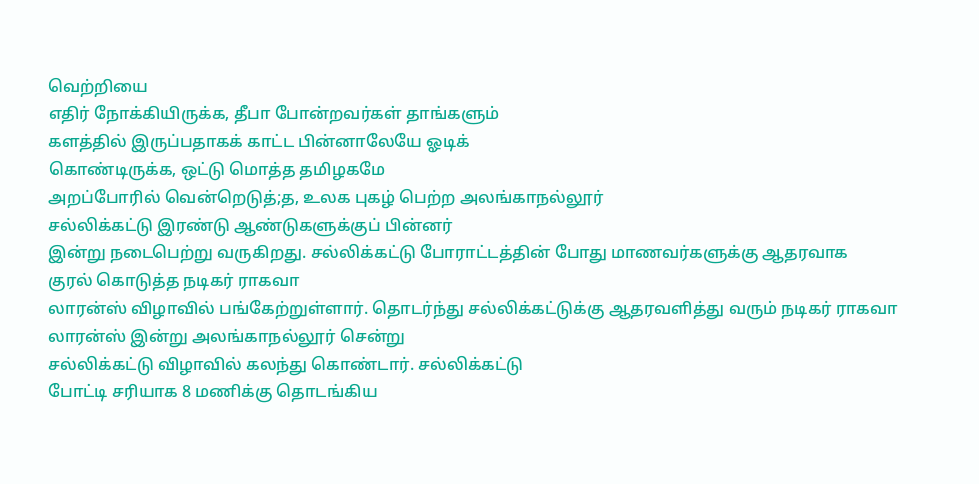வெற்றியை
எதிர் நோக்கியிருக்க, தீபா போன்றவர்கள் தாங்களும்
களத்தில் இருப்பதாகக் காட்ட பின்னாலேயே ஓடிக்
கொண்டிருக்க, ஒட்டு மொத்த தமிழகமே
அறப்போரில் வென்றெடுத்;த, உலக புகழ் பெற்ற அலங்காநல்லூர்
சல்லிக்கட்டு இரண்டு ஆண்டுகளுக்குப் பின்னர்
இன்று நடைபெற்று வருகிறது. சல்லிக்கட்டு போராட்டத்தின் போது மாணவர்களுக்கு ஆதரவாக
குரல் கொடுத்த நடிகர் ராகவா
லாரன்ஸ் விழாவில் பங்கேற்றுள்ளார். தொடர்ந்து சல்லிக்கட்டுக்கு ஆதரவளித்து வரும் நடிகர் ராகவா
லாரன்ஸ் இன்று அலங்காநல்லூர் சென்று
சல்லிக்கட்டு விழாவில் கலந்து கொண்டார். சல்லிக்கட்டு
போட்டி சரியாக 8 மணிக்கு தொடங்கிய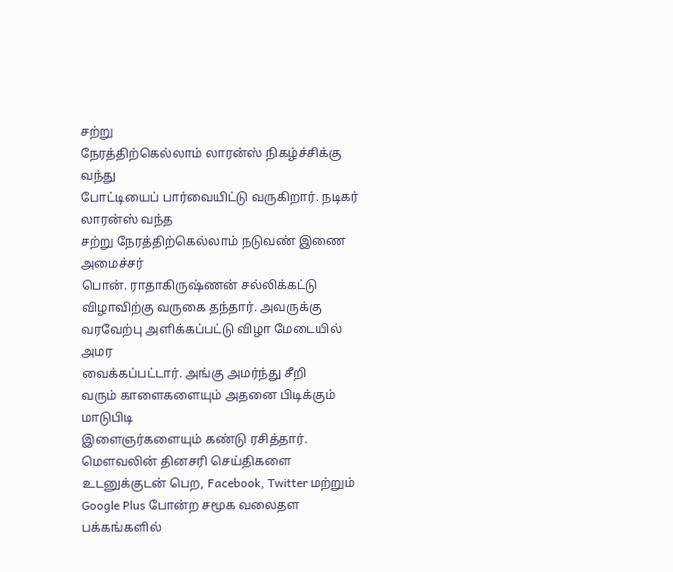சற்று
நேரத்திற்கெல்லாம் லாரன்ஸ் நிகழ்ச்சிக்கு வந்து
போட்டியைப் பார்வையிட்டு வருகிறார். நடிகர் லாரன்ஸ் வந்த
சற்று நேரத்திற்கெல்லாம் நடுவண் இணை அமைச்சர்
பொன். ராதாகிருஷ்ணன் சல்லிக்கட்டு விழாவிற்கு வருகை தந்தார். அவருக்கு
வரவேற்பு அளிக்கப்பட்டு விழா மேடையில் அமர
வைக்கப்பட்டார். அங்கு அமர்ந்து சீறி
வரும் காளைகளையும் அதனை பிடிக்கும் மாடுபிடி
இளைஞர்களையும் கண்டு ரசித்தார்.
மௌவலின் தினசரி செய்திகளை உடனுக்குடன் பெற, Facebook, Twitter மற்றும் Google Plus போன்ற சமூக வலைதள பக்கங்களில்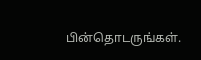பின்தொடருங்கள்.